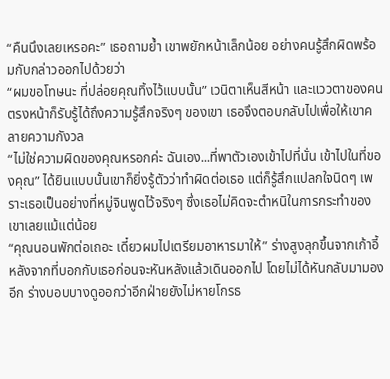“คืนนึงเลยเหรอคะ” เธอถามย้ำ เขาพยักหน้าเล็กน้อย อย่างคนรู้สึกผิดพร้อมกับกล่าวออกไปด้วยว่า
“ผมขอโทษนะ ที่ปล่อยคุณทิ้งไว้แบบนั้น” เวนิตาเห็นสีหน้า และแววตาของคนตรงหน้าก็รับรู้ได้ถึงความรู้สึกจริงๆ ของเขา เธอจึงตอบกลับไปเพื่อให้เขาคลายความกังวล
“ไม่ใช่ความผิดของคุณหรอกค่ะ ฉันเอง...ที่พาตัวเองเข้าไปที่นั่น เข้าไปในที่ของคุณ” ได้ยินแบบนั้นเขาก็ยิ่งรู้ตัวว่าทำผิดต่อเธอ แต่ก็รู้สึกแปลกใจนิดๆ เพราะเธอเป็นอย่างที่หมู่จินพูดไว้จริงๆ ซึ่งเธอไม่คิดจะตำหนิในการกระทำของเขาเลยแม้แต่น้อย
“คุณนอนพักต่อเถอะ เดี๋ยวผมไปเตรียมอาหารมาให้” ร่างสูงลุกขึ้นจากเก้าอี้หลังจากที่บอกกับเธอก่อนจะหันหลังแล้วเดินออกไป โดยไม่ได้หันกลับมามองอีก ร่างบอบบางดูออกว่าอีกฝ่ายยังไม่หายโกรธ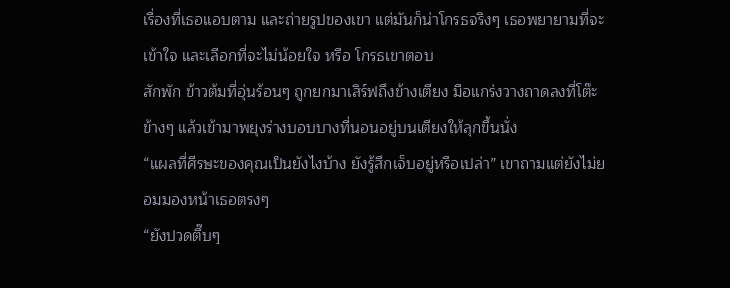เรื่องที่เธอแอบตาม และถ่ายรูปของเขา แต่มันก็น่าโกรธจริงๆ เธอพยายามที่จะเข้าใจ และเลือกที่จะไม่น้อยใจ หรือ โกรธเขาตอบ
สักพัก ข้าวต้มที่อุ่นร้อนๆ ถูกยกมาเสิร์ฟถึงข้างเตียง มือแกร่งวางถาดลงที่โต๊ะข้างๆ แล้วเข้ามาพยุงร่างบอบบางที่นอนอยู่บนเตียงให้ลุกขึ้นนั่ง
“แผลที่ศีรษะของคุณเป็นยังไงบ้าง ยังรู้สึกเจ็บอยู่หรือเปล่า” เขาถามแต่ยังไม่ยอมมองหน้าเธอตรงๆ
“ยังปวดตึ๊บๆ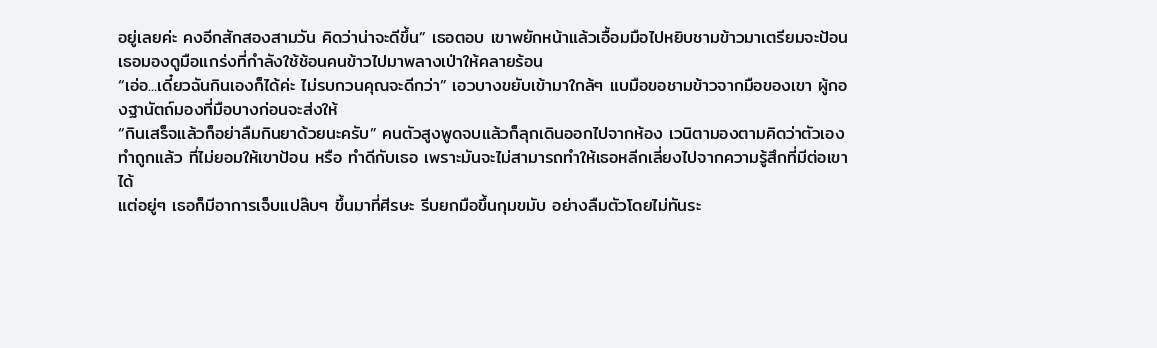อยู่เลยค่ะ คงอีกสักสองสามวัน คิดว่าน่าจะดีขึ้น” เธอตอบ เขาพยักหน้าแล้วเอื้อมมือไปหยิบชามข้าวมาเตรียมจะป้อน เธอมองดูมือแกร่งที่กำลังใช้ช้อนคนข้าวไปมาพลางเป่าให้คลายร้อน
“เอ่อ...เดี๋ยวฉันกินเองก็ได้ค่ะ ไม่รบกวนคุณจะดีกว่า” เอวบางขยับเข้ามาใกล้ๆ แบมือขอชามข้าวจากมือของเขา ผู้กองฐานัตถ์มองที่มือบางก่อนจะส่งให้
“กินเสร็จแล้วก็อย่าลืมกินยาด้วยนะครับ” คนตัวสูงพูดจบแล้วก็ลุกเดินออกไปจากห้อง เวนิตามองตามคิดว่าตัวเองทำถูกแล้ว ที่ไม่ยอมให้เขาป้อน หรือ ทำดีกับเธอ เพราะมันจะไม่สามารถทำให้เธอหลีกเลี่ยงไปจากความรู้สึกที่มีต่อเขาได้
แต่อยู่ๆ เธอก็มีอาการเจ็บแปล๊บๆ ขึ้นมาที่ศีรษะ รีบยกมือขึ้นกุมขมับ อย่างลืมตัวโดยไม่ทันระ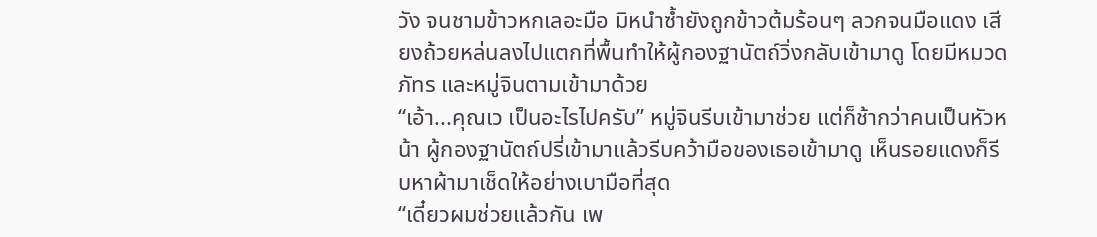วัง จนชามข้าวหกเลอะมือ มิหนำซ้ำยังถูกข้าวต้มร้อนๆ ลวกจนมือแดง เสียงถ้วยหล่นลงไปแตกที่พื้นทำให้ผู้กองฐานัตถ์วิ่งกลับเข้ามาดู โดยมีหมวดภัทร และหมู่จินตามเข้ามาด้วย
“เอ้า...คุณเว เป็นอะไรไปครับ” หมู่จินรีบเข้ามาช่วย แต่ก็ช้ากว่าคนเป็นหัวหน้า ผู้กองฐานัตถ์ปรี่เข้ามาแล้วรีบคว้ามือของเธอเข้ามาดู เห็นรอยแดงก็รีบหาผ้ามาเช็ดให้อย่างเบามือที่สุด
“เดี๋ยวผมช่วยแล้วกัน เพ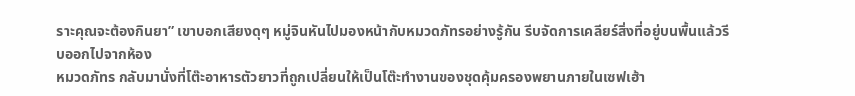ราะคุณจะต้องกินยา” เขาบอกเสียงดุๆ หมู่จินหันไปมองหน้ากับหมวดภัทรอย่างรู้กัน รีบจัดการเคลียร์สิ่งที่อยู่บนพื้นแล้วรีบออกไปจากห้อง
หมวดภัทร กลับมานั่งที่โต๊ะอาหารตัวยาวที่ถูกเปลี่ยนให้เป็นโต๊ะทำงานของชุดคุ้มครองพยานภายในเซฟเฮ้า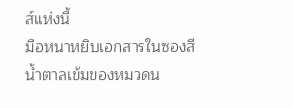ส์แห่งนี้
มือหนาหยิบเอกสารในซองสีน้ำตาลเข้มของหมวดน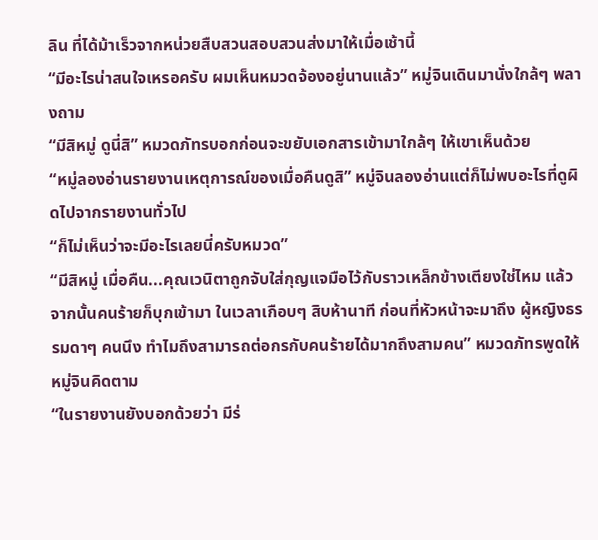ลิน ที่ได้ม้าเร็วจากหน่วยสืบสวนสอบสวนส่งมาให้เมื่อเช้านี้
“มีอะไรน่าสนใจเหรอครับ ผมเห็นหมวดจ้องอยู่นานแล้ว” หมู่จินเดินมานั่งใกล้ๆ พลางถาม
“มีสิหมู่ ดูนี่สิ” หมวดภัทรบอกก่อนจะขยับเอกสารเข้ามาใกล้ๆ ให้เขาเห็นด้วย
“หมู่ลองอ่านรายงานเหตุการณ์ของเมื่อคืนดูสิ” หมู่จินลองอ่านแต่ก็ไม่พบอะไรที่ดูผิดไปจากรายงานทั่วไป
“ก็ไม่เห็นว่าจะมีอะไรเลยนี่ครับหมวด”
“มีสิหมู่ เมื่อคืน...คุณเวนิตาถูกจับใส่กุญแจมือไว้กับราวเหล็กข้างเตียงใช่ไหม แล้วจากนั้นคนร้ายก็บุกเข้ามา ในเวลาเกือบๆ สิบห้านาที ก่อนที่หัวหน้าจะมาถึง ผู้หญิงธรรมดาๆ คนนึง ทำไมถึงสามารถต่อกรกับคนร้ายได้มากถึงสามคน” หมวดภัทรพูดให้หมู่จินคิดตาม
“ในรายงานยังบอกด้วยว่า มีร่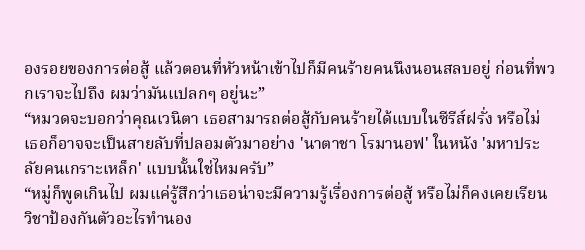องรอยของการต่อสู้ แล้วตอนที่หัวหน้าเข้าไปก็มีคนร้ายคนนึงนอนสลบอยู่ ก่อนที่พวกเราจะไปถึง ผมว่ามันแปลกๆ อยู่นะ”
“หมวดจะบอกว่าคุณเวนิตา เธอสามารถต่อสู้กับคนร้ายได้แบบในซีรีส์ฝรั่ง หรือไม่ เธอก็อาจจะเป็นสายลับที่ปลอมตัวมาอย่าง 'นาตาชา โรมานอฟ' ในหนัง 'มหาประลัยคนเกราะเหล็ก' แบบนั้นใช่ไหมครับ”
“หมู่ก็พูดเกินไป ผมแค่รู้สึกว่าเธอน่าจะมีความรู้เรื่องการต่อสู้ หรือไม่ก็คงเคยเรียนวิชาป้องกันตัวอะไรทำนอง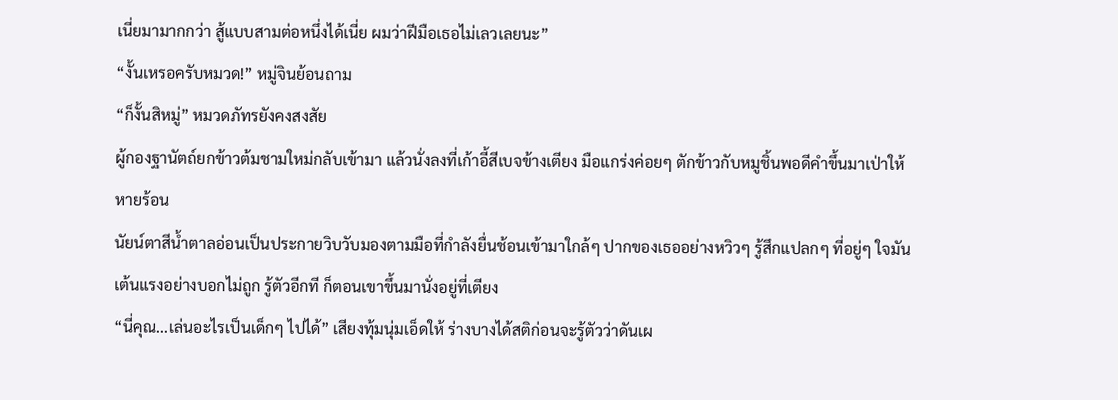เนี่ยมามากกว่า สู้แบบสามต่อหนึ่งได้เนี่ย ผมว่าฝีมือเธอไม่เลวเลยนะ”
“งั้นเหรอครับหมวด!” หมู่จินย้อนถาม
“ก็งั้นสิหมู่” หมวดภัทรยังคงสงสัย
ผู้กองฐานัตถ์ยกข้าวต้มชามใหม่กลับเข้ามา แล้วนั่งลงที่เก้าอี้สีเบจข้างเตียง มือแกร่งค่อยๆ ตักข้าวกับหมูชิ้นพอดีคำขึ้นมาเป่าให้หายร้อน
นัยน์ตาสีน้ำตาลอ่อนเป็นประกายวิบวับมองตามมือที่กำลังยื่นช้อนเข้ามาใกล้ๆ ปากของเธออย่างหวิวๆ รู้สึกแปลกๆ ที่อยู่ๆ ใจมันเต้นแรงอย่างบอกไม่ถูก รู้ตัวอีกที ก็ตอนเขาขึ้นมานั่งอยู่ที่เตียง
“นี่คุณ...เล่นอะไรเป็นเด็กๆ ไปได้” เสียงทุ้มนุ่มเอ็ดให้ ร่างบางได้สติก่อนจะรู้ตัวว่าดันเผ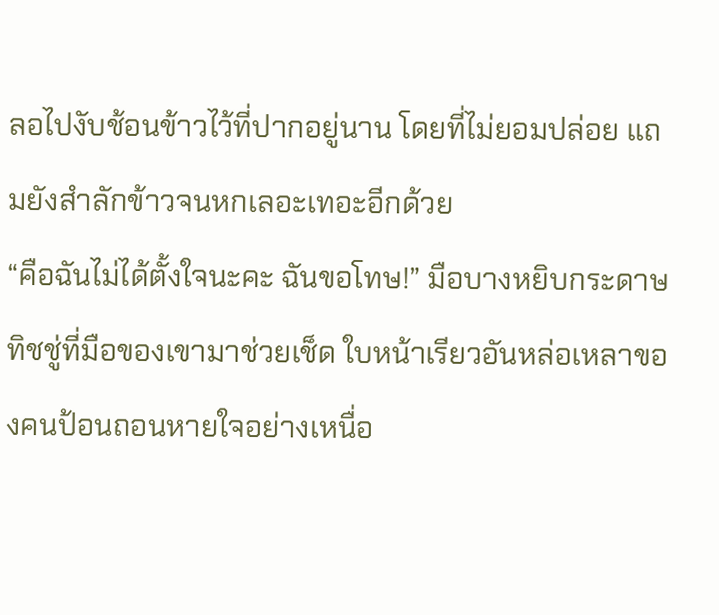ลอไปงับช้อนข้าวไว้ที่ปากอยู่นาน โดยที่ไม่ยอมปล่อย แถมยังสำลักข้าวจนหกเลอะเทอะอีกด้วย
“คือฉันไม่ได้ตั้งใจนะคะ ฉันขอโทษ!” มือบางหยิบกระดาษทิชชู่ที่มือของเขามาช่วยเช็ด ใบหน้าเรียวอันหล่อเหลาของคนป้อนถอนหายใจอย่างเหนื่อ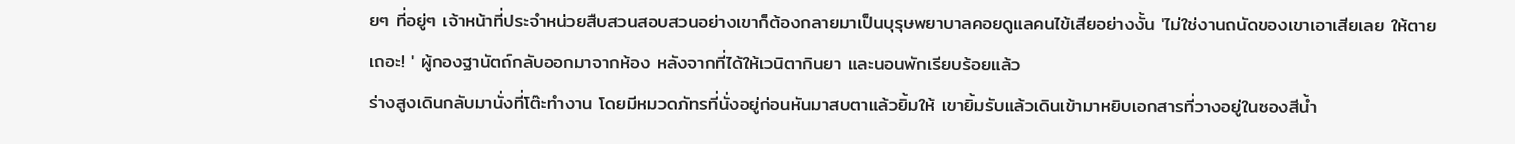ยๆ ที่อยู่ๆ เจ้าหน้าที่ประจำหน่วยสืบสวนสอบสวนอย่างเขาก็ต้องกลายมาเป็นบุรุษพยาบาลคอยดูแลคนไข้เสียอย่างงั้น 'ไม่ใช่งานถนัดของเขาเอาเสียเลย ให้ตายเถอะ! ' ผู้กองฐานัตถ์กลับออกมาจากห้อง หลังจากที่ได้ให้เวนิตากินยา และนอนพักเรียบร้อยแล้ว
ร่างสูงเดินกลับมานั่งที่โต๊ะทำงาน โดยมีหมวดภัทรที่นั่งอยู่ก่อนหันมาสบตาแล้วยิ้มให้ เขายิ้มรับแล้วเดินเข้ามาหยิบเอกสารที่วางอยู่ในซองสีน้ำ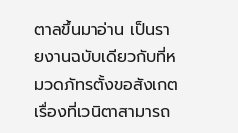ตาลขึ้นมาอ่าน เป็นรายงานฉบับเดียวกับที่หมวดภัทรตั้งขอสังเกตเรื่องที่เวนิตาสามารถ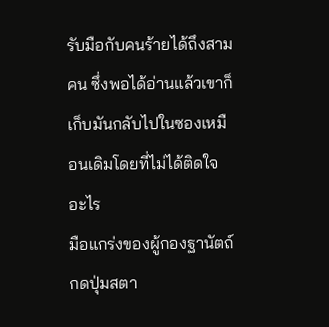รับมือกับคนร้ายได้ถึงสามคน ซึ่งพอได้อ่านแล้วเขาก็เก็บมันกลับไปในซองเหมือนเดิมโดยที่ไม่ได้ติดใจอะไร
มือแกร่งของผู้กองฐานัตถ์กดปุ่มสตา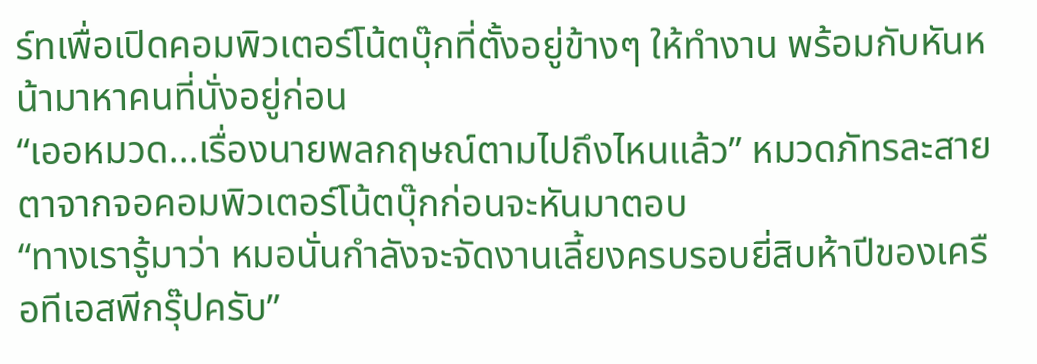ร์ทเพื่อเปิดคอมพิวเตอร์โน้ตบุ๊กที่ตั้งอยู่ข้างๆ ให้ทำงาน พร้อมกับหันหน้ามาหาคนที่นั่งอยู่ก่อน
“เออหมวด...เรื่องนายพลกฤษณ์ตามไปถึงไหนแล้ว” หมวดภัทรละสายตาจากจอคอมพิวเตอร์โน้ตบุ๊กก่อนจะหันมาตอบ
“ทางเรารู้มาว่า หมอนั่นกำลังจะจัดงานเลี้ยงครบรอบยี่สิบห้าปีของเครือทีเอสพีกรุ๊ปครับ”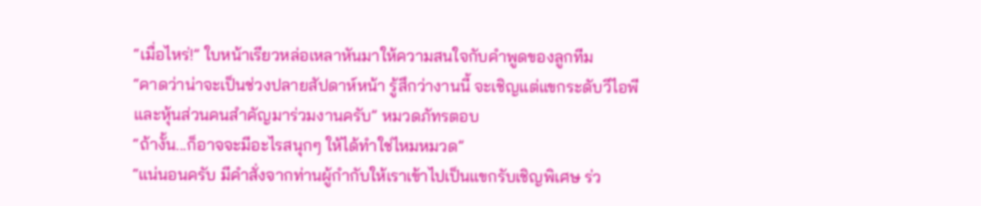“เมื่อไหร่!” ใบหน้าเรียวหล่อเหลาหันมาให้ความสนใจกับคำพูดของลูกทีม
“คาดว่าน่าจะเป็นช่วงปลายสัปดาห์หน้า รู้สึกว่างานนี้ จะเชิญแต่แขกระดับวีไอพี และหุ้นส่วนคนสำคัญมาร่วมงานครับ” หมวดภัทรตอบ
“ถ้างั้น...ก็อาจจะมีอะไรสนุกๆ ให้ได้ทำใช่ไหมหมวด”
“แน่นอนครับ มีคำสั่งจากท่านผู้กำกับให้เราเข้าไปเป็นแขกรับเชิญพิเศษ ร่ว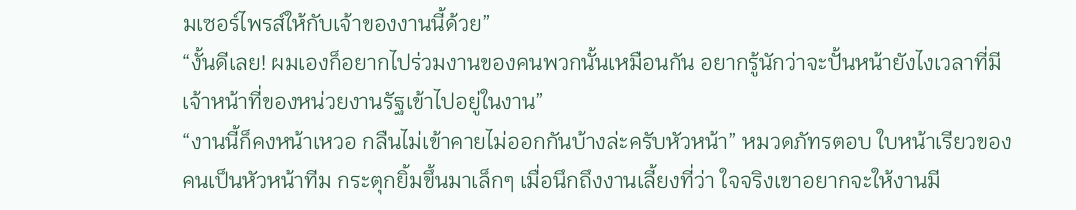มเซอร์ไพรส์ให้กับเจ้าของงานนี้ด้วย”
“งั้นดีเลย! ผมเองก็อยากไปร่วมงานของคนพวกนั้นเหมือนกัน อยากรู้นักว่าจะปั้นหน้ายังไงเวลาที่มีเจ้าหน้าที่ของหน่วยงานรัฐเข้าไปอยู่ในงาน”
“งานนี้ก็คงหน้าเหวอ กลืนไม่เข้าคายไม่ออกกันบ้างล่ะครับหัวหน้า” หมวดภัทรตอบ ใบหน้าเรียวของคนเป็นหัวหน้าทีม กระตุกยิ้มขึ้นมาเล็กๆ เมื่อนึกถึงงานเลี้ยงที่ว่า ใจจริงเขาอยากจะให้งานมี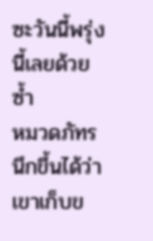ซะวันนี้พรุ่งนี้เลยด้วยซ้ำ
หมวดภัทรนึกขึ้นได้ว่าเขาเก็บข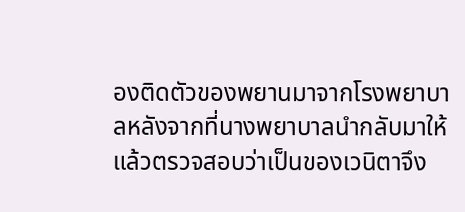องติดตัวของพยานมาจากโรงพยาบาลหลังจากที่นางพยาบาลนำกลับมาให้ แล้วตรวจสอบว่าเป็นของเวนิตาจึง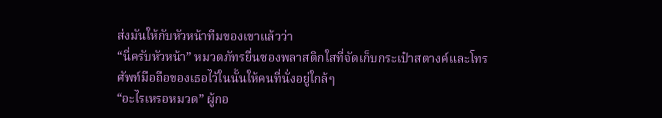ส่งมันให้กับหัวหน้าทีมของเขาแล้วว่า
“นี่ครับหัวหน้า” หมวดภัทรยื่นซองพลาสติกใสที่จัดเก็บกระเป๋าสตางค์และโทรศัพท์มือถือของเธอไว้ในนั้นให้คนที่นั่งอยู่ใกล้ๆ
“อะไรเหรอหมวด” ผู้กอ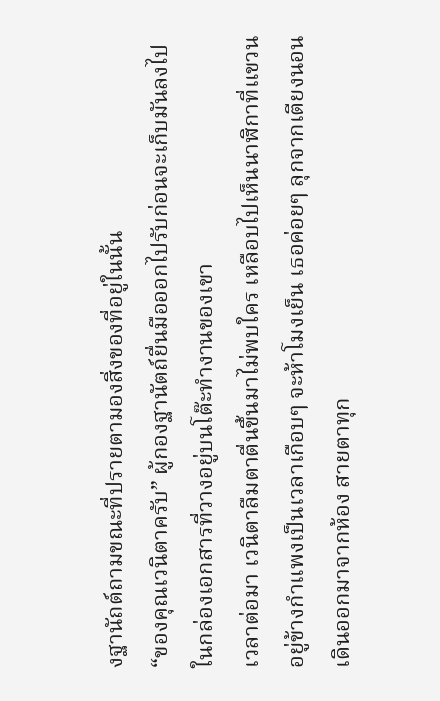งฐานัถต์ถามขณะที่ปรายตามองสิ่งของที่อยู่ในนั้น
“ของคุณเวนิตาครับ” ผู้กองฐานัตถ์ยื่นมือออกไปรับก่อนจะเก็บมันลงไปในกล่องเอกสารที่วางอยู่บนโต๊ะทำงานของเขา
เวลาต่อมา เวนิตาลืมตาตื่นขึ้นมาไม่พบใคร เหลือบไปเห็นนาฬิกาที่แขวนอยู่ข้างกำแพงเป็นเวลาเกือบๆ จะห้าโมงเย็น เธอค่อยๆ ลุกจากเตียงนอน เดินออกมาจากห้อง สายตาทุก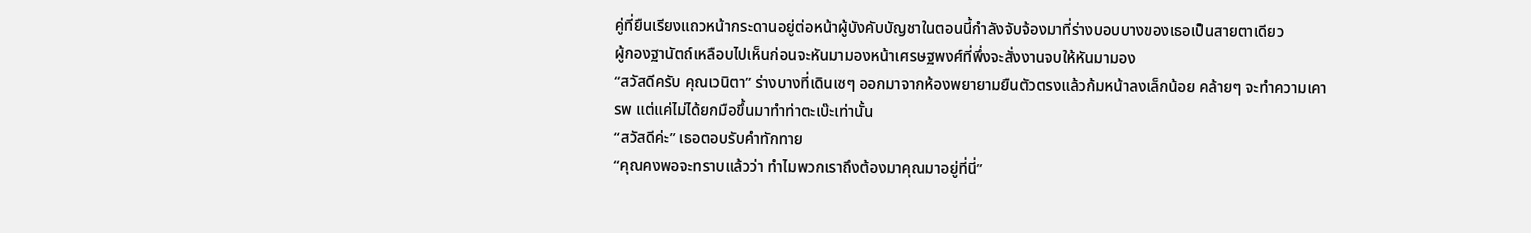คู่ที่ยืนเรียงแถวหน้ากระดานอยู่ต่อหน้าผู้บังคับบัญชาในตอนนี้กำลังจับจ้องมาที่ร่างบอบบางของเธอเป็นสายตาเดียว
ผู้กองฐานัตถ์เหลือบไปเห็นก่อนจะหันมามองหน้าเศรษฐพงศ์ที่พึ่งจะสั่งงานจบให้หันมามอง
“สวัสดีครับ คุณเวนิตา” ร่างบางที่เดินเซๆ ออกมาจากห้องพยายามยืนตัวตรงแล้วก้มหน้าลงเล็กน้อย คล้ายๆ จะทำความเคารพ แต่แค่ไม่ได้ยกมือขึ้นมาทำท่าตะเบ๊ะเท่านั้น
“สวัสดีค่ะ” เธอตอบรับคำทักทาย
“คุณคงพอจะทราบแล้วว่า ทำไมพวกเราถึงต้องมาคุณมาอยู่ที่นี่”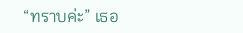“ทราบค่ะ” เธอ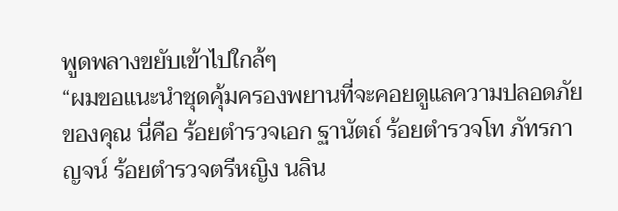พูดพลางขยับเข้าไปใกล้ๆ
“ผมขอแนะนำชุดคุ้มครองพยานที่จะคอยดูแลความปลอดภัยของคุณ นี่คือ ร้อยตำรวจเอก ฐานัตถ์ ร้อยตำรวจโท ภัทรกาญจน์ ร้อยตำรวจตรีหญิง นลิน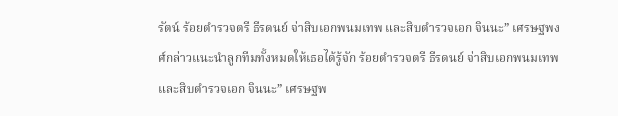รัตน์ ร้อยตำรวจตรี ธีรดนย์ จ่าสิบเอกพนมเทพ และสิบตำรวจเอก จินนะ” เศรษฐพงศ์กล่าวแนะนำลูกทีมทั้งหมดให้เธอได้รู้จัก ร้อยตำรวจตรี ธีรดนย์ จ่าสิบเอกพนมเทพ และสิบตำรวจเอก จินนะ” เศรษฐพ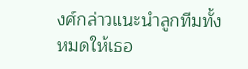งศ์กล่าวแนะนำลูกทีมทั้งหมดให้เธอ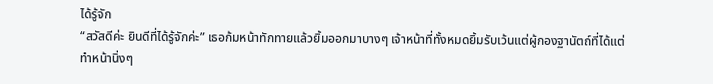ได้รู้จัก
“สวัสดีค่ะ ยินดีที่ได้รู้จักค่ะ” เธอก้มหน้าทักทายแล้วยิ้มออกมาบางๆ เจ้าหน้าที่ทั้งหมดยิ้มรับเว้นแต่ผู้กองฐานัตถ์ที่ได้แต่ทำหน้านิ่งๆ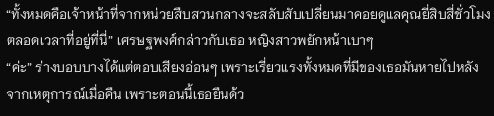“ทั้งหมดคือเจ้าหน้าที่จากหน่วยสืบสวนกลางจะสลับสับเปลี่ยนมาคอยดูแลคุณยี่สิบสี่ชั่วโมง ตลอดเวลาที่อยู่ที่นี่” เศรษฐพงศ์กล่าวกับเธอ หญิงสาวพยักหน้าเบาๆ
“ค่ะ” ร่างบอบบางได้แต่ตอบเสียงอ่อนๆ เพราะเรี่ยวแรงทั้งหมดที่มีของเธอมันหายไปหลังจากเหตุการณ์เมื่อคืน เพราะตอนนี้เธอยืนด้ว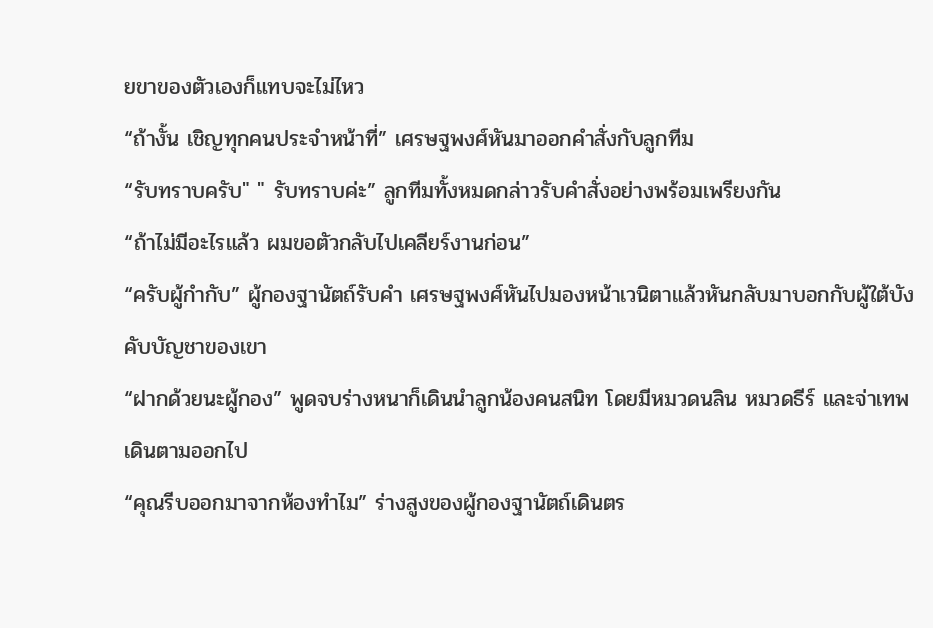ยขาของตัวเองก็แทบจะไม่ไหว
“ถ้างั้น เชิญทุกคนประจำหน้าที่” เศรษฐพงศ์หันมาออกคำสั่งกับลูกทีม
“รับทราบครับ" " รับทราบค่ะ” ลูกทีมทั้งหมดกล่าวรับคำสั่งอย่างพร้อมเพรียงกัน
“ถ้าไม่มีอะไรแล้ว ผมขอตัวกลับไปเคลียร์งานก่อน”
“ครับผู้กำกับ” ผู้กองฐานัตถ์รับคำ เศรษฐพงศ์หันไปมองหน้าเวนิตาแล้วหันกลับมาบอกกับผู้ใต้บังคับบัญชาของเขา
“ฝากด้วยนะผู้กอง” พูดจบร่างหนาก็เดินนำลูกน้องคนสนิท โดยมีหมวดนลิน หมวดธีร์ และจ่าเทพเดินตามออกไป
“คุณรีบออกมาจากห้องทำไม” ร่างสูงของผู้กองฐานัตถ์เดินตร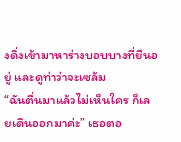งดิ่งเข้ามาหาร่างบอบบางที่ยืนอยู่ และดูท่าว่าจะเซล้ม
“ฉันตื่นมาแล้วไม่เห็นใคร ก็เลยเดินออกมาค่ะ” เธอตอ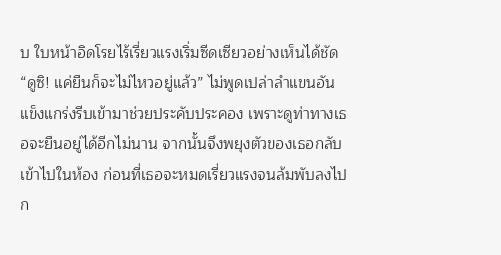บ ใบหน้าอิดโรยไร้เรี่ยวแรงเริ่มซีดเซียวอย่างเห็นได้ชัด
“ดูซิ! แค่ยืนก็จะไม่ไหวอยู่แล้ว” ไม่พูดเปล่าลำแขนอันแข็งแกร่งรีบเข้ามาช่วยประคับประคอง เพราะดูท่าทางเธอจะยืนอยู่ได้อีกไม่นาน จากนั้นจึงพยุงตัวของเธอกลับเข้าไปในห้อง ก่อนที่เธอจะหมดเรี่ยวแรงจนล้มพับลงไปก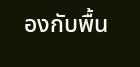องกับพื้น